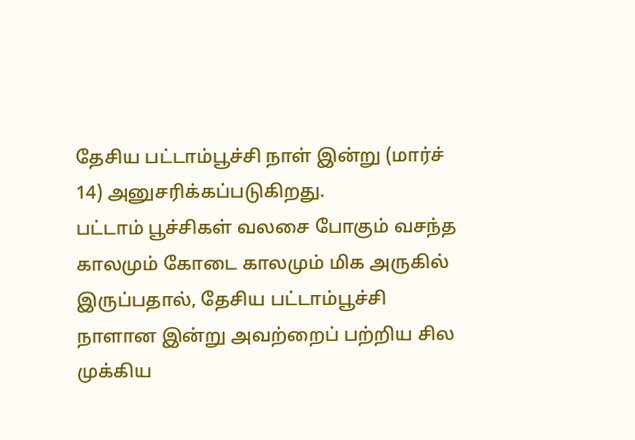தேசிய பட்டாம்பூச்சி நாள் இன்று (மார்ச் 14) அனுசரிக்கப்படுகிறது.
பட்டாம் பூச்சிகள் வலசை போகும் வசந்த காலமும் கோடை காலமும் மிக அருகில் இருப்பதால், தேசிய பட்டாம்பூச்சி நாளான இன்று அவற்றைப் பற்றிய சில முக்கிய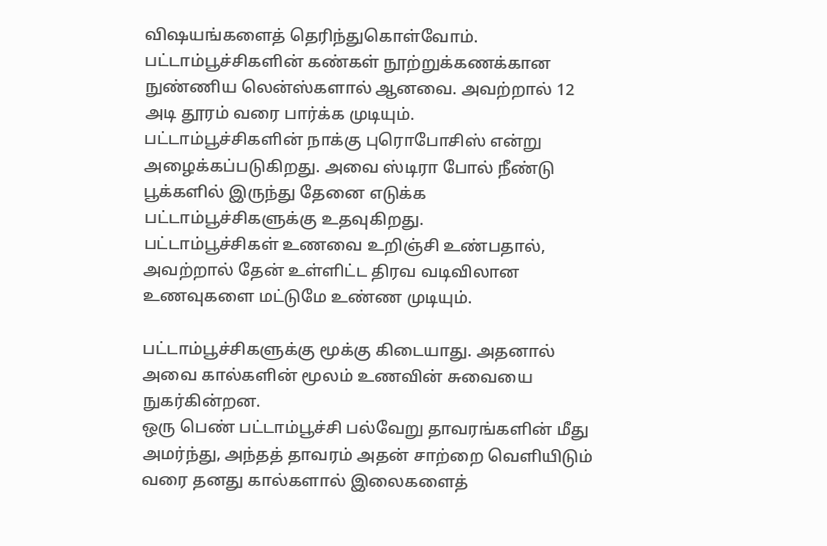விஷயங்களைத் தெரிந்துகொள்வோம்.
பட்டாம்பூச்சிகளின் கண்கள் நூற்றுக்கணக்கான நுண்ணிய லென்ஸ்களால் ஆனவை. அவற்றால் 12 அடி தூரம் வரை பார்க்க முடியும்.
பட்டாம்பூச்சிகளின் நாக்கு புரொபோசிஸ் என்று அழைக்கப்படுகிறது. அவை ஸ்டிரா போல் நீண்டு பூக்களில் இருந்து தேனை எடுக்க பட்டாம்பூச்சிகளுக்கு உதவுகிறது.
பட்டாம்பூச்சிகள் உணவை உறிஞ்சி உண்பதால், அவற்றால் தேன் உள்ளிட்ட திரவ வடிவிலான உணவுகளை மட்டுமே உண்ண முடியும்.

பட்டாம்பூச்சிகளுக்கு மூக்கு கிடையாது. அதனால் அவை கால்களின் மூலம் உணவின் சுவையை நுகர்கின்றன.
ஒரு பெண் பட்டாம்பூச்சி பல்வேறு தாவரங்களின் மீது அமர்ந்து, அந்தத் தாவரம் அதன் சாற்றை வெளியிடும் வரை தனது கால்களால் இலைகளைத்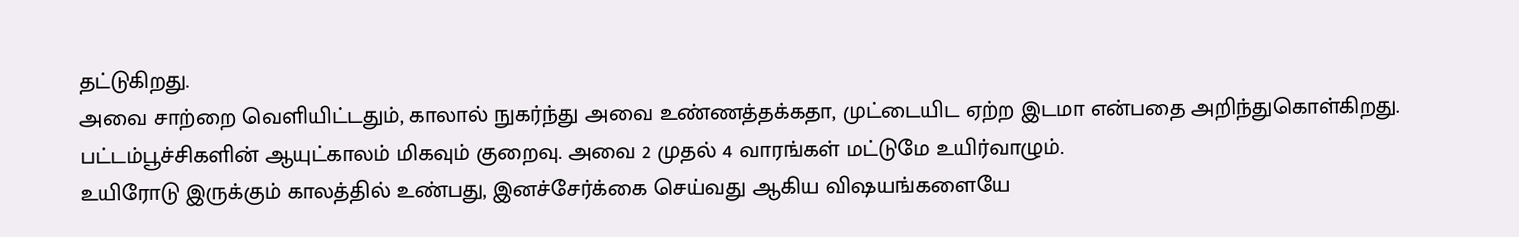தட்டுகிறது.
அவை சாற்றை வெளியிட்டதும், காலால் நுகர்ந்து அவை உண்ணத்தக்கதா, முட்டையிட ஏற்ற இடமா என்பதை அறிந்துகொள்கிறது.
பட்டம்பூச்சிகளின் ஆயுட்காலம் மிகவும் குறைவு. அவை 2 முதல் 4 வாரங்கள் மட்டுமே உயிர்வாழும்.
உயிரோடு இருக்கும் காலத்தில் உண்பது, இனச்சேர்க்கை செய்வது ஆகிய விஷயங்களையே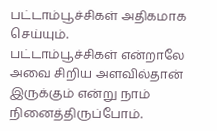பட்டாம்பூச்சிகள் அதிகமாக செய்யும்.
பட்டாம்பூச்சிகள் என்றாலே அவை சிறிய அளவில்தான் இருக்கும் என்று நாம் நினைத்திருப்போம்.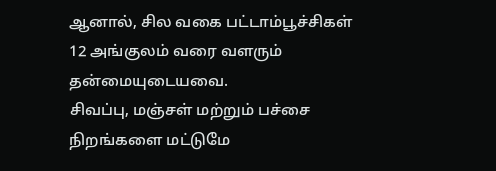ஆனால், சில வகை பட்டாம்பூச்சிகள் 12 அங்குலம் வரை வளரும் தன்மையுடையவை.
சிவப்பு, மஞ்சள் மற்றும் பச்சை நிறங்களை மட்டுமே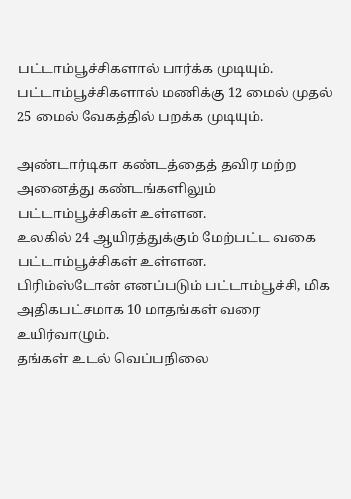பட்டாம்பூச்சிகளால் பார்க்க முடியும்.
பட்டாம்பூச்சிகளால் மணிக்கு 12 மைல் முதல் 25 மைல் வேகத்தில் பறக்க முடியும்.

அண்டார்டிகா கண்டத்தைத் தவிர மற்ற அனைத்து கண்டங்களிலும் பட்டாம்பூச்சிகள் உள்ளன.
உலகில் 24 ஆயிரத்துக்கும் மேற்பட்ட வகை பட்டாம்பூச்சிகள் உள்ளன.
பிரிம்ஸ்டோன் எனப்படும் பட்டாம்பூச்சி, மிக அதிகபட்சமாக 10 மாதங்கள் வரை உயிர்வாழும்.
தங்கள் உடல் வெப்பநிலை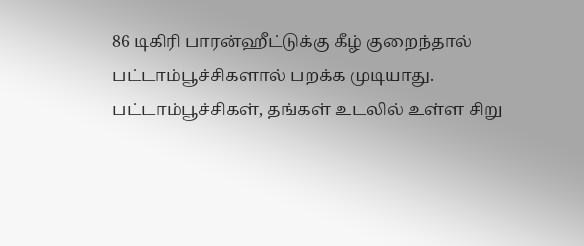86 டிகிரி பாரன்ஹீட்டுக்கு கீழ் குறைந்தால் பட்டாம்பூச்சிகளால் பறக்க முடியாது.
பட்டாம்பூச்சிகள், தங்கள் உடலில் உள்ள சிறு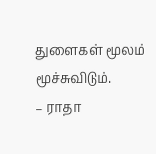துளைகள் மூலம் மூச்சுவிடும்.
– ராதா